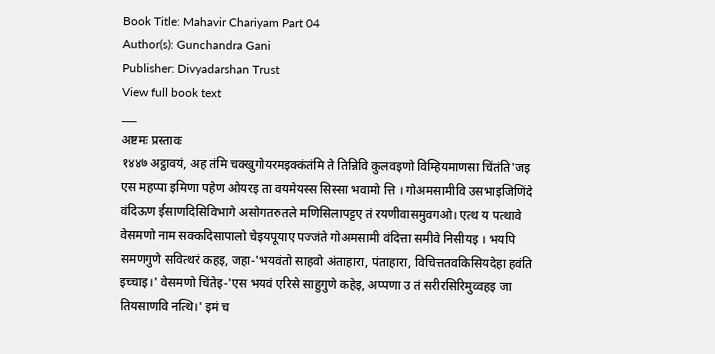Book Title: Mahavir Chariyam Part 04
Author(s): Gunchandra Gani
Publisher: Divyadarshan Trust
View full book text
___
अष्टमः प्रस्तावः
१४४७ अट्ठावयं, अह तंमि चक्खुगोयरमइक्कंतंमि ते तिन्निवि कुलवइणो विम्हियमाणसा चिंतंति'जइ एस महप्पा इमिणा पहेण ओयरइ ता वयमेयस्स सिस्सा भवामो त्ति । गोअमसामीवि उसभाइजिणिंदे वंदिऊण ईसाणदिसिविभागे असोगतरुतले मणिसिलापट्टए तं रयणीवासमुवगओ। एत्थ य पत्थावे वेसमणो नाम सक्कदिसापालो चेइयपूयाए पज्जंते गोअमसामी वंदित्ता समीवे निसीयइ । भयपि समणगुणे सवित्थरं कहइ, जहा-'भयवंतो साहवो अंताहारा, पंताहारा, विचित्ततवकिसियदेहा हवंति इच्चाइ।' वेसमणो चिंतेइ-'एस भयवं एरिसे साहुगुणे कहेइ, अप्पणा उ तं सरीरसिरिमुव्वहइ जा तियसाणवि नत्थि।' इमं च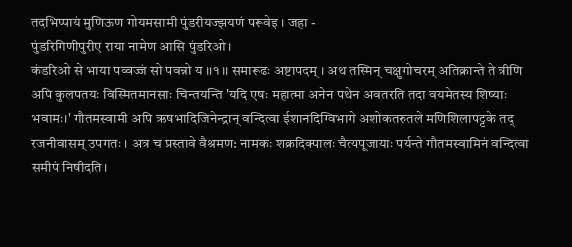तदभिप्पायं मुणिऊण गोयमसामी पुंडरीयज्झयणं परूवेइ । जहा -
पुंडरिगिणीपुरीए राया नामेण आसि पुंडरिओ।
कंडरिओ से भाया पव्वज्जं सो पवन्नो य ।।१।। समारूढः अष्टापदम् । अथ तस्मिन् चक्षुगोचरम् अतिक्रान्ते ते त्रीणि अपि कुलपतयः विस्मितमानसाः चिन्तयन्ति 'यदि एषः महात्मा अनेन पथेन अवतरति तदा वयमेतस्य शिष्याः भवामः।' गौतमस्वामी अपि ऋषभादिजिनेन्द्रान् वन्दित्वा ईशानदिग्विभागे अशोकतरुतले मणिशिलापट्टके तद् रजनीवासम् उपगतः । अत्र च प्रस्तावे वैश्रमण: नामकः शक्रदिक्पालः चैत्यपूजायाः पर्यन्ते गौतमस्वामिनं वन्दित्वा समीपं निषीदति।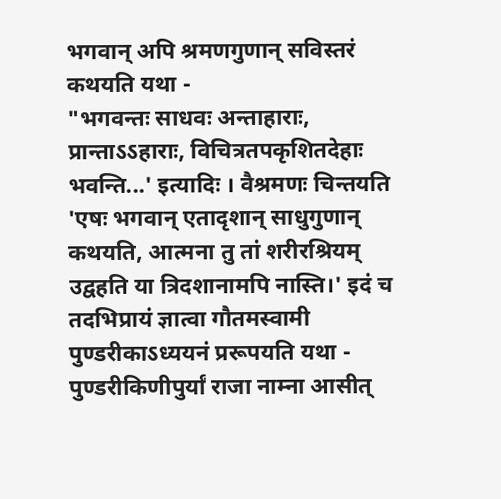भगवान् अपि श्रमणगुणान् सविस्तरं कथयति यथा -
"भगवन्तः साधवः अन्ताहाराः, प्रान्ताऽऽहाराः, विचित्रतपकृशितदेहाः भवन्ति...' इत्यादिः । वैश्रमणः चिन्तयति 'एषः भगवान् एतादृशान् साधुगुणान् कथयति, आत्मना तु तां शरीरश्रियम् उद्वहति या त्रिदशानामपि नास्ति।' इदं च तदभिप्रायं ज्ञात्वा गौतमस्वामी पुण्डरीकाऽध्ययनं प्ररूपयति यथा -
पुण्डरीकिणीपुर्यां राजा नाम्ना आसीत्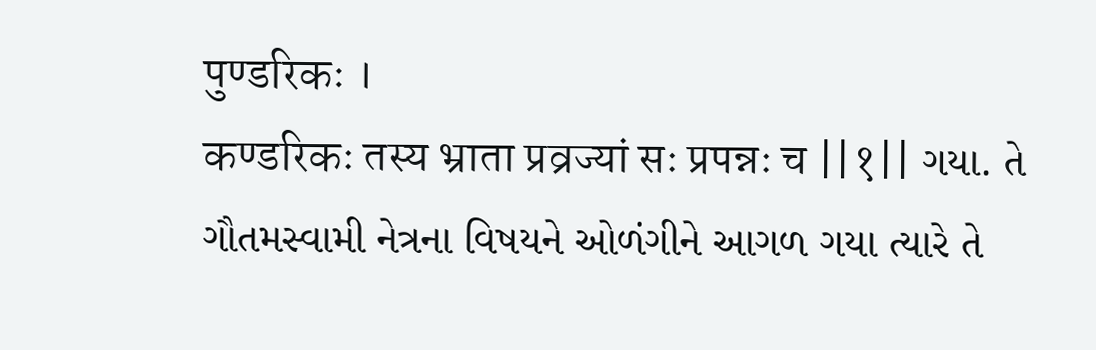पुण्डरिकः ।
कण्डरिकः तस्य भ्राता प्रव्रज्यां सः प्रपन्नः च ||१|| ગયા. તે ગૌતમસ્વામી નેત્રના વિષયને ઓળંગીને આગળ ગયા ત્યારે તે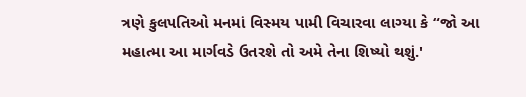ત્રણે કુલપતિઓ મનમાં વિસ્મય પામી વિચારવા લાગ્યા કે “જો આ મહાત્મા આ માર્ગવડે ઉતરશે તો અમે તેના શિષ્યો થશું.'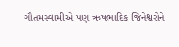ગૌતમસ્વામીએ પણ ઋષભાદિક જિનેશ્વરોને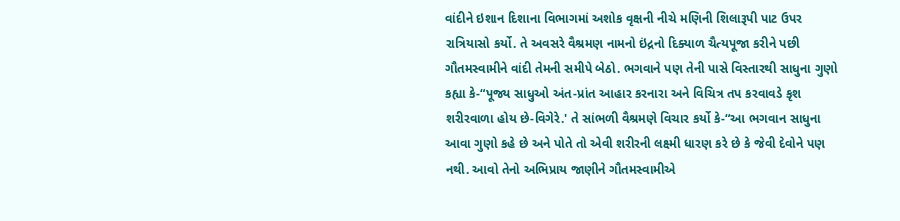વાંદીને ઇશાન દિશાના વિભાગમાં અશોક વૃક્ષની નીચે મણિની શિલારૂપી પાટ ઉપર રાત્રિયાસો કર્યો. તે અવસરે વૈશ્રમણ નામનો ઇંદ્રનો દિક્યાળ ચૈત્યપૂજા કરીને પછી ગૌતમસ્વામીને વાંદી તેમની સમીપે બેઠો. ભગવાને પણ તેની પાસે વિસ્તારથી સાધુના ગુણો કહ્યા કે-“પૂજ્ય સાધુઓ અંત-પ્રાંત આહાર કરનારા અને વિચિત્ર તપ કરવાવડે કૃશ શરીરવાળા હોય છે-વિગેરે.' તે સાંભળી વૈશ્રમણે વિચાર કર્યો કે-“આ ભગવાન સાધુના આવા ગુણો કહે છે અને પોતે તો એવી શરીરની લક્ષ્મી ધારણ કરે છે કે જેવી દેવોને પણ નથી. આવો તેનો અભિપ્રાય જાણીને ગૌતમસ્વામીએ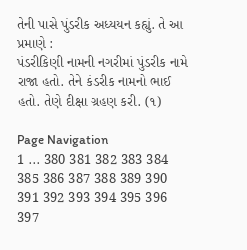તેની પાસે પુંડરીક અધ્યયન કહ્યું. તે આ પ્રમાણે :
પંડરીકિણી નામની નગરીમાં પુંડરીક નામે રાજા હતો. તેને કંડરીક નામનો ભાઈ હતો. તેણે દીક્ષા ગ્રહણ કરી. (૧)

Page Navigation
1 ... 380 381 382 383 384 385 386 387 388 389 390 391 392 393 394 395 396 397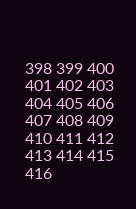398 399 400 401 402 403 404 405 406 407 408 409 410 411 412 413 414 415 416